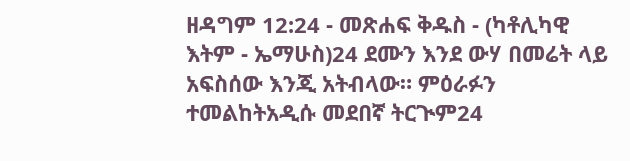ዘዳግም 12:24 - መጽሐፍ ቅዱስ - (ካቶሊካዊ እትም - ኤማሁስ)24 ደሙን እንደ ውሃ በመሬት ላይ አፍስሰው እንጂ አትብላው። ምዕራፉን ተመልከትአዲሱ መደበኛ ትርጒም24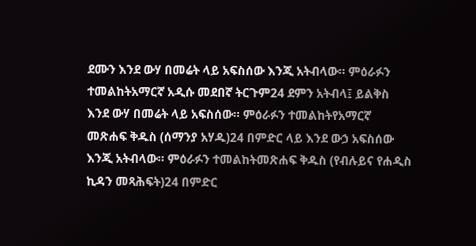ደሙን እንደ ውሃ በመሬት ላይ አፍስሰው እንጂ አትብላው። ምዕራፉን ተመልከትአማርኛ አዲሱ መደበኛ ትርጉም24 ደምን አትብላ፤ ይልቅስ እንደ ውሃ በመሬት ላይ አፍስሰው። ምዕራፉን ተመልከትየአማርኛ መጽሐፍ ቅዱስ (ሰማንያ አሃዱ)24 በምድር ላይ እንደ ውኃ አፍስሰው እንጂ አትብላው። ምዕራፉን ተመልከትመጽሐፍ ቅዱስ (የብሉይና የሐዲስ ኪዳን መጻሕፍት)24 በምድር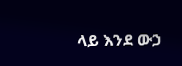ላይ እንደ ውኃ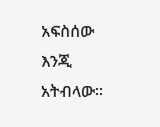አፍስሰው እንጂ አትብላው።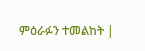ምዕራፉን ተመልከት |